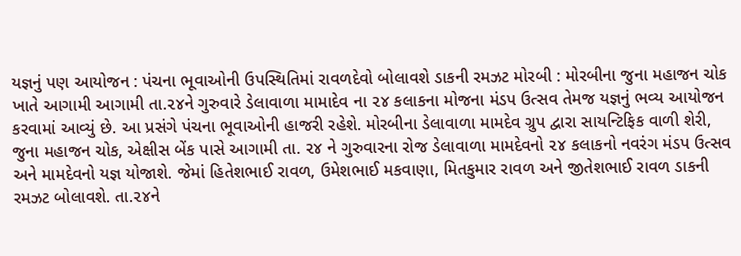યજ્ઞનું પણ આયોજન : પંચના ભૂવાઓની ઉપસ્થિતિમાં રાવળદેવો બોલાવશે ડાકની રમઝટ મોરબી : મોરબીના જુના મહાજન ચોક ખાતે આગામી આગામી તા.૨૪ને ગુરુવારે ડેલાવાળા મામાદેવ ના ૨૪ કલાકના મોજના મંડપ ઉત્સવ તેમજ યજ્ઞનું ભવ્ય આયોજન કરવામાં આવ્યું છે. આ પ્રસંગે પંચના ભૂવાઓની હાજરી રહેશે. મોરબીના ડેલાવાળા મામદેવ ગ્રુપ દ્વારા સાયન્ટિફિક વાળી શેરી, જુના મહાજન ચોક, એક્ષીસ બેંક પાસે આગામી તા. ૨૪ ને ગુરુવારના રોજ ડેલાવાળા મામદેવનો ૨૪ કલાકનો નવરંગ મંડપ ઉત્સવ અને મામદેવનો યજ્ઞ યોજાશે. જેમાં હિતેશભાઈ રાવળ, ઉમેશભાઈ મકવાણા, મિતકુમાર રાવળ અને જીતેશભાઈ રાવળ ડાકની રમઝટ બોલાવશે. તા.૨૪ને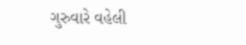ગુરુવારે વહેલી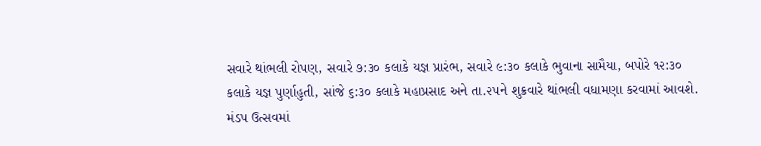સવારે થાંભલી રોપણ, સવારે ૭:૩૦ કલાકે યજ્ઞ પ્રારંભ, સવારે ૯:૩૦ કલાકે ભુવાના સામૈયા, બપોરે ૧૨:૩૦ કલાકે યજ્ઞ પુર્ણાહુતી, સાંજે ૬:૩૦ કલાકે મહાપ્રસાદ અને તા.૨૫ને શુક્રવારે થાંભલી વધામણા કરવામાં આવશે. મંડપ ઉત્સવમાં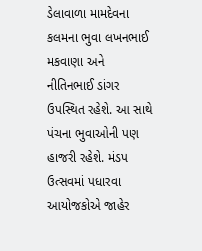ડેલાવાળા મામદેવના કલમના ભુવા લખનભાઈ મકવાણા અને નીતિનભાઈ ડાંગર ઉપસ્થિત રહેશે. આ સાથે પંચના ભુવાઓની પણ હાજરી રહેશે. મંડપ ઉત્સવમાં પધારવા આયોજકોએ જાહેર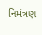નિમંત્રણ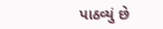પાઠવ્યું છે